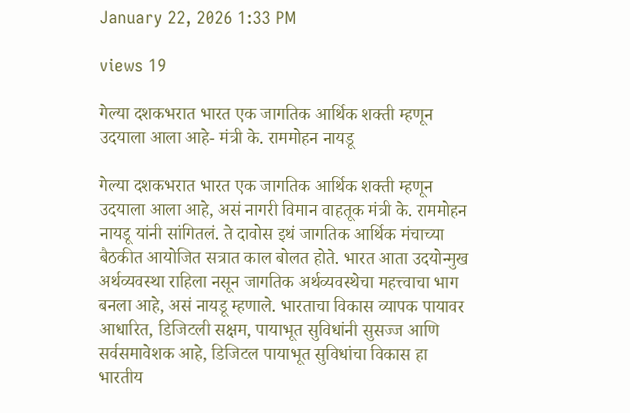January 22, 2026 1:33 PM

views 19

गेल्या दशकभरात भारत एक जागतिक आर्थिक शक्ती म्हणून उदयाला आला आहे- मंत्री के. राममोहन नायडू

गेल्या दशकभरात भारत एक जागतिक आर्थिक शक्ती म्हणून उदयाला आला आहे, असं नागरी विमान वाहतूक मंत्री के. राममोहन नायडू यांनी सांगितलं. ते दावोस इथं जागतिक आर्थिक मंचाच्या बैठकीत आयोजित सत्रात काल बोलत होते. भारत आता उदयोन्मुख अर्थव्यवस्था राहिला नसून जागतिक अर्थव्यवस्थेचा महत्त्वाचा भाग बनला आहे, असं नायडू म्हणाले. भारताचा विकास व्यापक पायावर आधारित, डिजिटली सक्षम, पायाभूत सुविधांनी सुसज्ज आणि सर्वसमावेशक आहे, डिजिटल पायाभूत सुविधांचा विकास हा भारतीय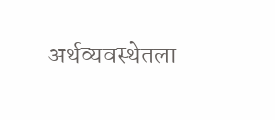अर्थव्यवस्थेतला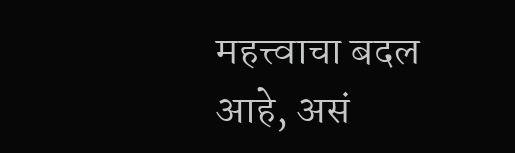महत्त्वाचा बदल आहे, असं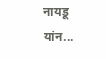नायडू यांन...